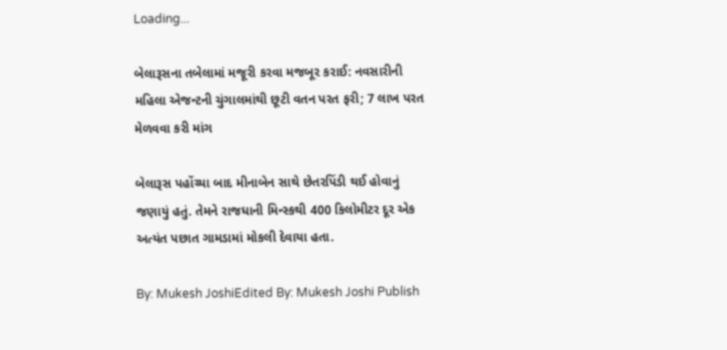Loading...

બેલારૂસના તબેલામાં મજૂરી કરવા મજબૂર કરાઈ: નવસારીની મહિલા એજન્ટની ચુંગાલમાંથી છૂટી વતન પરત ફરી; 7 લાખ પરત મેળવવા કરી માંગ

બેલારૂસ પહોંચ્યા બાદ મીનાબેન સાથે છેતરપિંડી થઈ હોવાનું જણાયું હતું. તેમને રાજધાની મિન્સ્કથી 400 કિલોમીટર દૂર એક અત્યંત પછાત ગામડામાં મોકલી દેવાયા હતા.

By: Mukesh JoshiEdited By: Mukesh Joshi Publish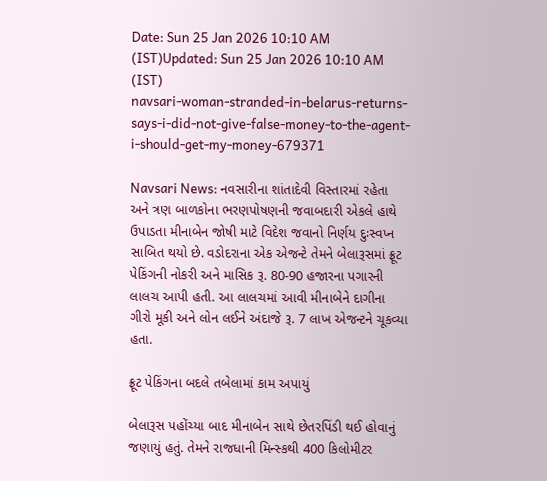Date: Sun 25 Jan 2026 10:10 AM (IST)Updated: Sun 25 Jan 2026 10:10 AM (IST)
navsari-woman-stranded-in-belarus-returns-says-i-did-not-give-false-money-to-the-agent-i-should-get-my-money-679371

Navsari News: નવસારીના શાંતાદેવી વિસ્તારમાં રહેતા અને ત્રણ બાળકોના ભરણપોષણની જવાબદારી એકલે હાથે ઉપાડતા મીનાબેન જોષી માટે વિદેશ જવાનો નિર્ણય દુઃસ્વપ્ન સાબિત થયો છે. વડોદરાના એક એજન્ટે તેમને બેલારૂસમાં ફ્રૂટ પેકિંગની નોકરી અને માસિક રૂ. 80-90 હજારના પગારની લાલચ આપી હતી. આ લાલચમાં આવી મીનાબેને દાગીના ગીરો મૂકી અને લોન લઈને અંદાજે રૂ. 7 લાખ એજન્ટને ચૂકવ્યા હતા.

ફ્રૂટ પેકિંગના બદલે તબેલામાં કામ અપાયું

બેલારૂસ પહોંચ્યા બાદ મીનાબેન સાથે છેતરપિંડી થઈ હોવાનું જણાયું હતું. તેમને રાજધાની મિન્સ્કથી 400 કિલોમીટર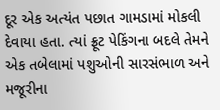દૂર એક અત્યંત પછાત ગામડામાં મોકલી દેવાયા હતા. ત્યાં ફ્રૂટ પેકિંગના બદલે તેમને એક તબેલામાં પશુઓની સારસંભાળ અને મજૂરીના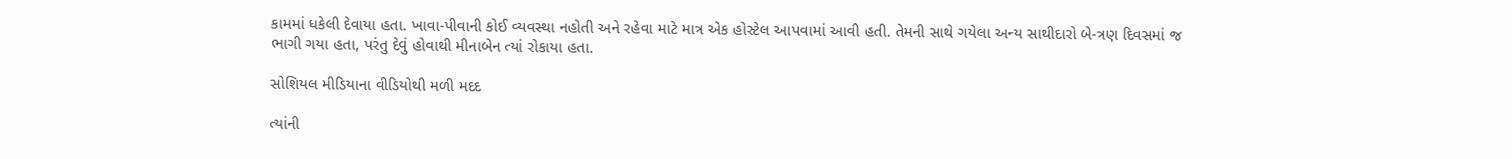કામમાં ધકેલી દેવાયા હતા. ખાવા-પીવાની કોઈ વ્યવસ્થા નહોતી અને રહેવા માટે માત્ર એક હોસ્ટેલ આપવામાં આવી હતી. તેમની સાથે ગયેલા અન્ય સાથીદારો બે-ત્રણ દિવસમાં જ ભાગી ગયા હતા, પરંતુ દેવું હોવાથી મીનાબેન ત્યાં રોકાયા હતા.

સોશિયલ મીડિયાના વીડિયોથી મળી મદદ

ત્યાંની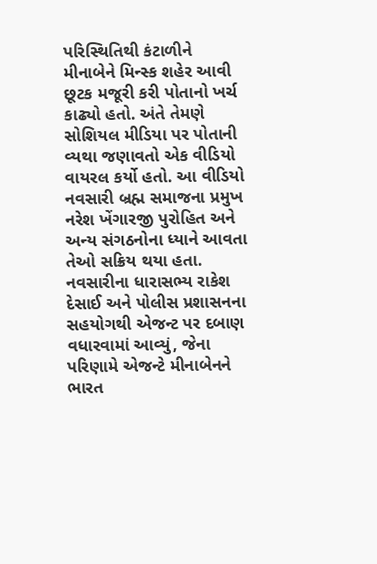પરિસ્થિતિથી કંટાળીને મીનાબેને મિન્સ્ક શહેર આવી છૂટક મજૂરી કરી પોતાનો ખર્ચ કાઢ્યો હતો. અંતે તેમણે સોશિયલ મીડિયા પર પોતાની વ્યથા જણાવતો એક વીડિયો વાયરલ કર્યો હતો. આ વીડિયો નવસારી બ્રહ્મ સમાજના પ્રમુખ નરેશ ખેંગારજી પુરોહિત અને અન્ય સંગઠનોના ધ્યાને આવતા તેઓ સક્રિય થયા હતા. નવસારીના ધારાસભ્ય રાકેશ દેસાઈ અને પોલીસ પ્રશાસનના સહયોગથી એજન્ટ પર દબાણ વધારવામાં આવ્યું, જેના પરિણામે એજન્ટે મીનાબેનને ભારત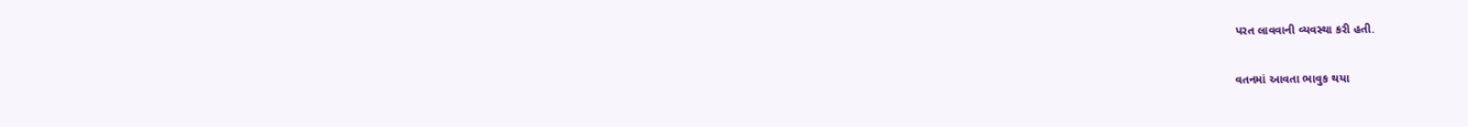પરત લાવવાની વ્યવસ્થા કરી હતી.

વતનમાં આવતા ભાવુક થયા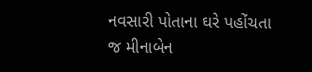નવસારી પોતાના ઘરે પહોંચતા જ મીનાબેન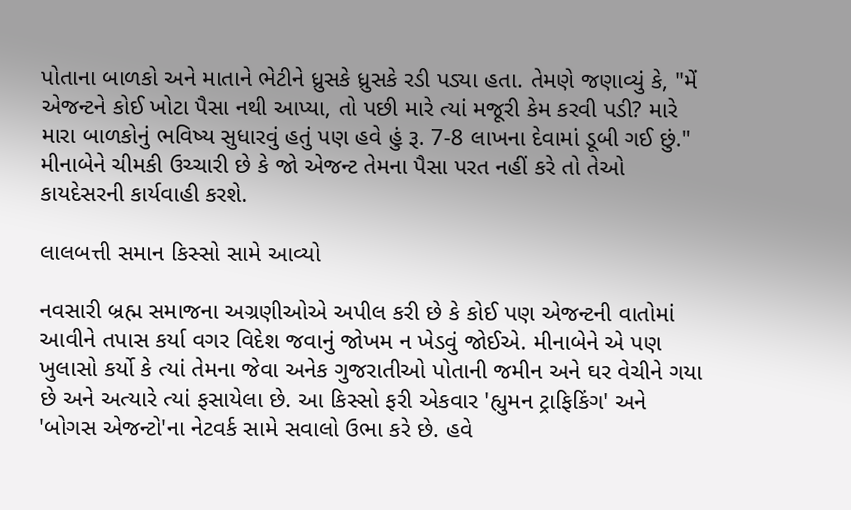પોતાના બાળકો અને માતાને ભેટીને ધ્રુસકે ધ્રુસકે રડી પડ્યા હતા. તેમણે જણાવ્યું કે, "મેં એજન્ટને કોઈ ખોટા પૈસા નથી આપ્યા, તો પછી મારે ત્યાં મજૂરી કેમ કરવી પડી? મારે મારા બાળકોનું ભવિષ્ય સુધારવું હતું પણ હવે હું રૂ. 7-8 લાખના દેવામાં ડૂબી ગઈ છું." મીનાબેને ચીમકી ઉચ્ચારી છે કે જો એજન્ટ તેમના પૈસા પરત નહીં કરે તો તેઓ કાયદેસરની કાર્યવાહી કરશે.

લાલબત્તી સમાન કિસ્સો સામે આવ્યો

નવસારી બ્રહ્મ સમાજના અગ્રણીઓએ અપીલ કરી છે કે કોઈ પણ એજન્ટની વાતોમાં આવીને તપાસ કર્યા વગર વિદેશ જવાનું જોખમ ન ખેડવું જોઈએ. મીનાબેને એ પણ ખુલાસો કર્યો કે ત્યાં તેમના જેવા અનેક ગુજરાતીઓ પોતાની જમીન અને ઘર વેચીને ગયા છે અને અત્યારે ત્યાં ફસાયેલા છે. આ કિસ્સો ફરી એકવાર 'હ્યુમન ટ્રાફિકિંગ' અને 'બોગસ એજન્ટો'ના નેટવર્ક સામે સવાલો ઉભા કરે છે. હવે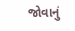જોવાનું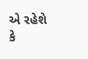એ રહેશે કે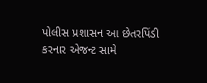પોલીસ પ્રશાસન આ છેતરપિંડી કરનાર એજન્ટ સામે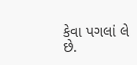કેવા પગલાં લે છે.